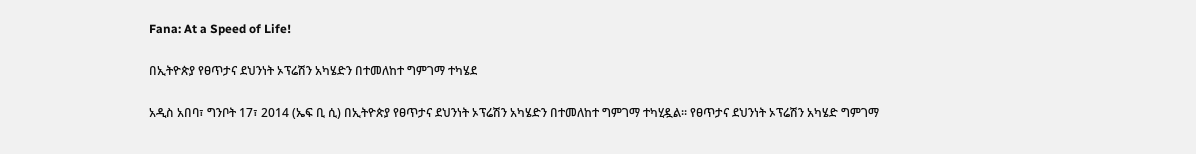Fana: At a Speed of Life!

በኢትዮጵያ የፀጥታና ደህንነት ኦፕሬሽን አካሄድን በተመለከተ ግምገማ ተካሄደ

አዲስ አበባ፣ ግንቦት 17፣ 2014 (ኤፍ ቢ ሲ) በኢትዮጵያ የፀጥታና ደህንነት ኦፕሬሽን አካሄድን በተመለከተ ግምገማ ተካሂዷል፡፡ የፀጥታና ደህንነት ኦፕሬሽን አካሄድ ግምገማ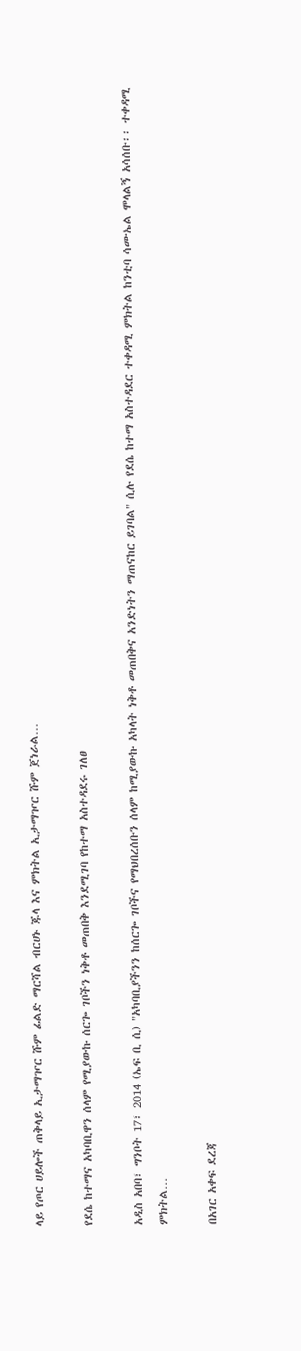ላይ የጦር ሀይሎች ጠቅላይ ኢታማዦር ሹም ፊልድ ማርሻል ብርሀኑ ጁላ እና ምክትል ኢታማዦር ሹም ጀነራል…

የደሴ ከተማና አካባቢዋን ሰላም የሚያውኩ ሰርጐ ገቦችን ነቅቶ መጠበቅ እንደሚገባ የከተማ አስተዳደሩ ገለፀ

አዲስ አበባ፣ ግንቦት 17፣ 2014 (ኤፍ ቢ ሲ) "አካባቢያችንን ከሰርጐ ገቦችና የማህበረሰቡን ሰላም ከሚያውኩ አካላት ነቅቶ መጠበቅና አንድነትን ማጠናከር ይገባል" ሲሉ የደሴ ከተማ አስተዳደር ተቀዳሚ ምክትል ከንቲባ ሳሙኤል ሞላልኝ አሳሰቡ፡፡ ተቀዳሚ ምክትል…

በአገር አቀፍ ደረጃ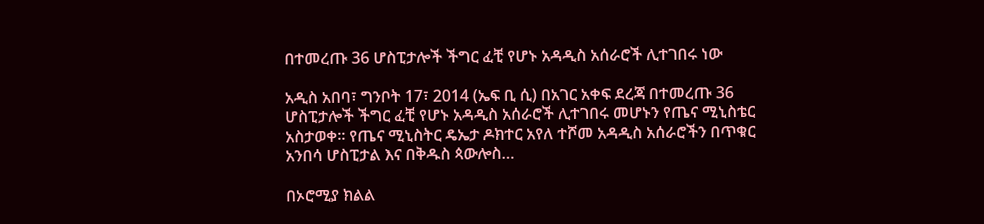በተመረጡ 36 ሆስፒታሎች ችግር ፈቺ የሆኑ አዳዲስ አሰራሮች ሊተገበሩ ነው

አዲስ አበባ፣ ግንቦት 17፣ 2014 (ኤፍ ቢ ሲ) በአገር አቀፍ ደረጃ በተመረጡ 36 ሆስፒታሎች ችግር ፈቺ የሆኑ አዳዲስ አሰራሮች ሊተገበሩ መሆኑን የጤና ሚኒስቴር አስታወቀ፡፡ የጤና ሚኒስትር ዴኤታ ዶክተር አየለ ተሾመ አዳዲስ አሰራሮችን በጥቁር አንበሳ ሆስፒታል እና በቅዱስ ጳውሎስ…

በኦሮሚያ ክልል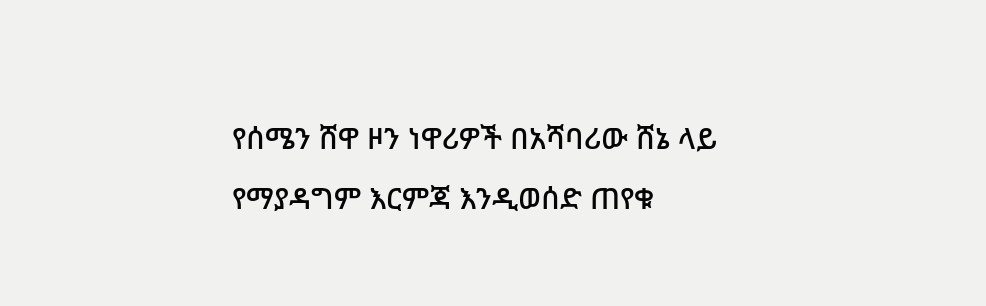የሰሜን ሸዋ ዞን ነዋሪዎች በአሻባሪው ሸኔ ላይ የማያዳግም እርምጃ እንዲወሰድ ጠየቁ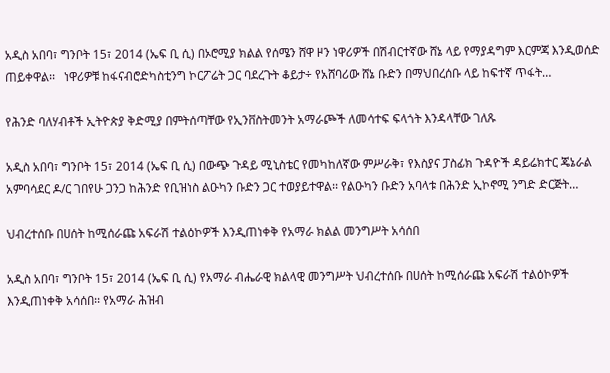አዲስ አበባ፣ ግንቦት 15፣ 2014 (ኤፍ ቢ ሲ) በኦሮሚያ ክልል የሰሜን ሸዋ ዞን ነዋሪዎች በሽብርተኛው ሸኔ ላይ የማያዳግም እርምጃ እንዲወሰድ ጠይቀዋል፡፡   ነዋሪዎቹ ከፋናብሮድካስቲንግ ኮርፖሬት ጋር ባደረጉት ቆይታ÷ የአሸባሪው ሸኔ ቡድን በማህበረሰቡ ላይ ከፍተኛ ጥፋት…

የሕንድ ባለሃብቶች ኢትዮጵያ ቅድሚያ በምትሰጣቸው የኢንቨስትመንት አማራጮች ለመሳተፍ ፍላጎት እንዳላቸው ገለጹ

አዲስ አበባ፣ ግንቦት 15፣ 2014 (ኤፍ ቢ ሲ) በውጭ ጉዳይ ሚኒስቴር የመካከለኛው ምሥራቅ፣ የእስያና ፓስፊክ ጉዳዮች ዳይሬክተር ጄኔራል አምባሳደር ዶ/ር ገበየሁ ጋንጋ ከሕንድ የቢዝነስ ልዑካን ቡድን ጋር ተወያይተዋል፡፡ የልዑካን ቡድን አባላቱ በሕንድ ኢኮኖሚ ንግድ ድርጅት…

ህብረተሰቡ በሀሰት ከሚሰራጩ አፍራሽ ተልዕኮዎች እንዲጠነቀቅ የአማራ ክልል መንግሥት አሳሰበ

አዲስ አበባ፣ ግንቦት 15፣ 2014 (ኤፍ ቢ ሲ) የአማራ ብሔራዊ ክልላዊ መንግሥት ህብረተሰቡ በሀሰት ከሚሰራጩ አፍራሽ ተልዕኮዎች እንዲጠነቀቅ አሳሰበ፡፡ የአማራ ሕዝብ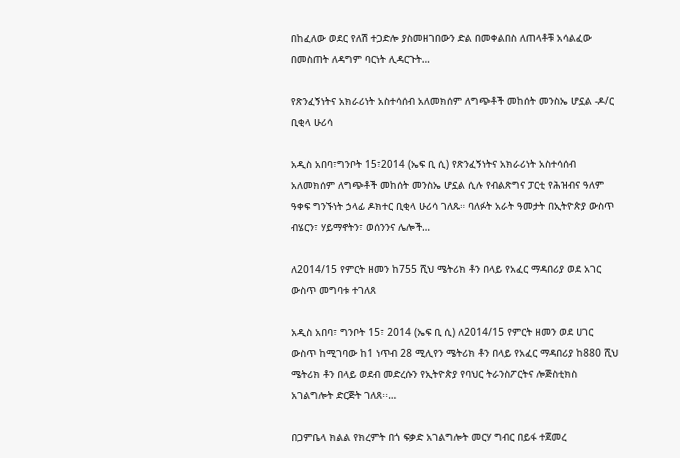በከፈለው ወደር የለሽ ተጋድሎ ያስመዘገበውን ድል በመቀልበስ ለጠላቶቹ አሳልፈው በመስጠት ለዳግም ባርነት ሊዳርጉት…

የጽንፈኝነትና አክራሪነት አስተሳሰብ አለመክሰም ለግጭቶች መከሰት መንስኤ ሆኗል -ዶ/ር ቢቂላ ሁሪሳ

አዲስ አበባ፣ግንቦት 15፣2014 (ኤፍ ቢ ሲ) የጽንፈኝነትና አክራሪነት አስተሳሰብ አለመክሰም ለግጭቶች መከሰት መንስኤ ሆኗል ሲሉ የብልጽግና ፓርቲ የሕዝብና ዓለም ዓቀፍ ግንኙነት ኃላፊ ዶክተር ቢቂላ ሁሪሳ ገለጹ። ባለፉት አራት ዓመታት በኢትዮጵያ ውስጥ ብሄርን፣ ሃይማኖትን፣ ወሰንንና ሌሎች…

ለ2014/15 የምርት ዘመን ከ755 ሺህ ሜትሪክ ቶን በላይ የአፈር ማዳበሪያ ወደ አገር ውስጥ መግባቱ ተገለጸ

አዲስ አበባ፣ ግንቦት 15፣ 2014 (ኤፍ ቢ ሲ) ለ2014/15 የምርት ዘመን ወደ ሀገር ውስጥ ከሚገባው ከ1 ነጥብ 28 ሚሊየን ሜትሪክ ቶን በላይ የአፈር ማዳበሪያ ከ880 ሺህ ሜትሪክ ቶን በላይ ወደብ መድረሱን የኢትዮጵያ የባህር ትራንስፖርትና ሎጅስቲክስ አገልግሎት ድርጅት ገለጸ፡፡…

በጋምቤላ ክልል የክረምት በጎ ፍቃድ አገልግሎት መርሃ ግብር በይፋ ተጀመረ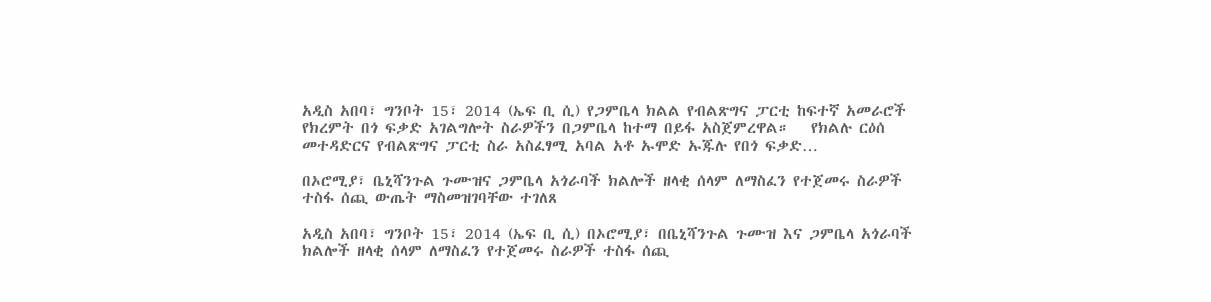አዲስ አበባ፣ ግንቦት 15፣ 2014 (ኤፍ ቢ ሲ) የጋምቤላ ክልል የብልጽግና ፓርቲ ከፍተኛ አመራሮች የክረምት በጎ ፍቃድ አገልግሎት ስራዎችን በጋምቤላ ከተማ በይፋ አስጀምረዋል።   የክልሉ ርዕሰ መተዳድርና የብልጽግና ፓርቲ ስራ አስፈፃሚ አባል አቶ ኡሞድ ኡጁሉ የበጎ ፍቃድ…

በኦሮሚያ፣ ቤኒሻንጉል ጉሙዝና ጋምቤላ አጎራባች ክልሎች ዘላቂ ሰላም ለማስፈን የተጀመሩ ስራዎች ተስፋ ሰጪ ውጤት ማስመዝገባቸው ተገለጸ

አዲስ አበባ፣ ግንቦት 15፣ 2014 (ኤፍ ቢ ሲ) በኦሮሚያ፣ በቤኒሻንጉል ጉሙዝ እና ጋምቤላ አጎራባች ክልሎች ዘላቂ ሰላም ለማስፈን የተጀመሩ ስራዎች ተስፋ ሰጪ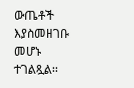ውጤቶች እያስመዘገቡ መሆኑ ተገልጿል፡፡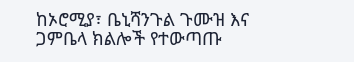ከኦሮሚያ፣ ቤኒሻንጉል ጉሙዝ እና ጋምቤላ ክልሎች የተውጣጡ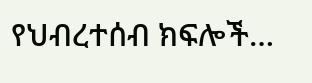የህብረተሰብ ክፍሎች…